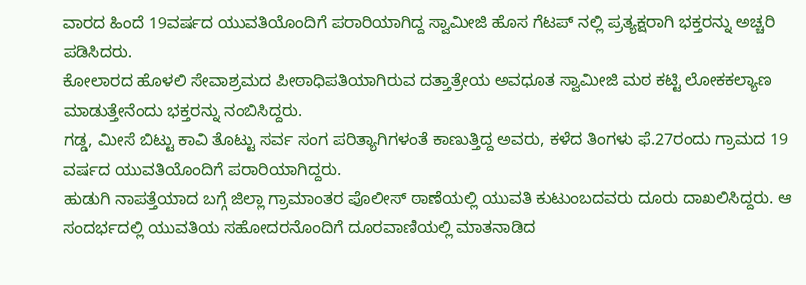ವಾರದ ಹಿಂದೆ 19ವರ್ಷದ ಯುವತಿಯೊಂದಿಗೆ ಪರಾರಿಯಾಗಿದ್ದ ಸ್ವಾಮೀಜಿ ಹೊಸ ಗೆಟಪ್ ನಲ್ಲಿ ಪ್ರತ್ಯಕ್ಷರಾಗಿ ಭಕ್ತರನ್ನು ಅಚ್ಚರಿ ಪಡಿಸಿದರು.
ಕೋಲಾರದ ಹೊಳಲಿ ಸೇವಾಶ್ರಮದ ಪೀಠಾಧಿಪತಿಯಾಗಿರುವ ದತ್ತಾತ್ರೇಯ ಅವಧೂತ ಸ್ವಾಮೀಜಿ ಮಠ ಕಟ್ಟಿ ಲೋಕಕಲ್ಯಾಣ ಮಾಡುತ್ತೇನೆಂದು ಭಕ್ತರನ್ನು ನಂಬಿಸಿದ್ದರು.
ಗಡ್ಡ, ಮೀಸೆ ಬಿಟ್ಟು ಕಾವಿ ತೊಟ್ಟು ಸರ್ವ ಸಂಗ ಪರಿತ್ಯಾಗಿಗಳಂತೆ ಕಾಣುತ್ತಿದ್ದ ಅವರು, ಕಳೆದ ತಿಂಗಳು ಫೆ.27ರಂದು ಗ್ರಾಮದ 19 ವರ್ಷದ ಯುವತಿಯೊಂದಿಗೆ ಪರಾರಿಯಾಗಿದ್ದರು.
ಹುಡುಗಿ ನಾಪತ್ತೆಯಾದ ಬಗ್ಗೆ ಜಿಲ್ಲಾ ಗ್ರಾಮಾಂತರ ಪೊಲೀಸ್ ಠಾಣೆಯಲ್ಲಿ ಯುವತಿ ಕುಟುಂಬದವರು ದೂರು ದಾಖಲಿಸಿದ್ದರು. ಆ ಸಂದರ್ಭದಲ್ಲಿ ಯುವತಿಯ ಸಹೋದರನೊಂದಿಗೆ ದೂರವಾಣಿಯಲ್ಲಿ ಮಾತನಾಡಿದ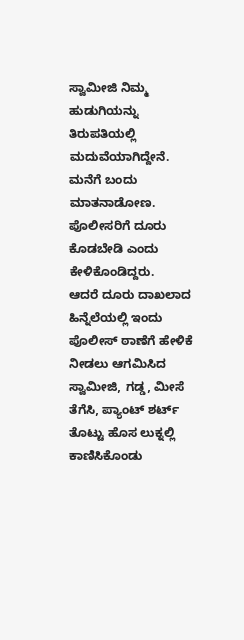ಸ್ವಾಮೀಜಿ ನಿಮ್ಮ ಹುಡುಗಿಯನ್ನು ತಿರುಪತಿಯಲ್ಲಿ ಮದುವೆಯಾಗಿದ್ದೇನೆ. ಮನೆಗೆ ಬಂದು ಮಾತನಾಡೋಣ. ಪೊಲೀಸರಿಗೆ ದೂರು ಕೊಡಬೇಡಿ ಎಂದು ಕೇಳಿಕೊಂಡಿದ್ದರು.
ಆದರೆ ದೂರು ದಾಖಲಾದ ಹಿನ್ನೆಲೆಯಲ್ಲಿ ಇಂದು ಪೊಲೀಸ್ ಠಾಣೆಗೆ ಹೇಳಿಕೆ ನೀಡಲು ಆಗಮಿಸಿದ ಸ್ವಾಮೀಜಿ, ಗಡ್ಡ, ಮೀಸೆ ತೆಗೆಸಿ, ಪ್ಯಾಂಟ್ ಶರ್ಟ್ ತೊಟ್ಟು ಹೊಸ ಲುಕ್ನಲ್ಲಿ ಕಾಣಿಸಿಕೊಂಡು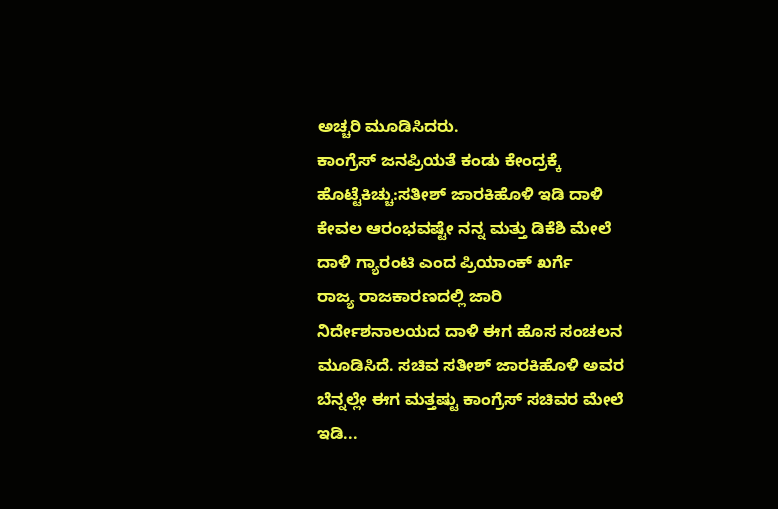ಅಚ್ಚರಿ ಮೂಡಿಸಿದರು.
ಕಾಂಗ್ರೆಸ್ ಜನಪ್ರಿಯತೆ ಕಂಡು ಕೇಂದ್ರಕ್ಕೆ ಹೊಟ್ಟೆಕಿಚ್ಚು:ಸತೀಶ್ ಜಾರಕಿಹೊಳಿ ಇಡಿ ದಾಳಿ ಕೇವಲ ಆರಂಭವಷ್ಟೇ ನನ್ನ ಮತ್ತು ಡಿಕೆಶಿ ಮೇಲೆ ದಾಳಿ ಗ್ಯಾರಂಟಿ ಎಂದ ಪ್ರಿಯಾಂಕ್ ಖರ್ಗೆ
ರಾಜ್ಯ ರಾಜಕಾರಣದಲ್ಲಿ ಜಾರಿ ನಿರ್ದೇಶನಾಲಯದ ದಾಳಿ ಈಗ ಹೊಸ ಸಂಚಲನ ಮೂಡಿಸಿದೆ. ಸಚಿವ ಸತೀಶ್ ಜಾರಕಿಹೊಳಿ ಅವರ ಬೆನ್ನಲ್ಲೇ ಈಗ ಮತ್ತಷ್ಟು ಕಾಂಗ್ರೆಸ್ ಸಚಿವರ ಮೇಲೆ ಇಡಿ...